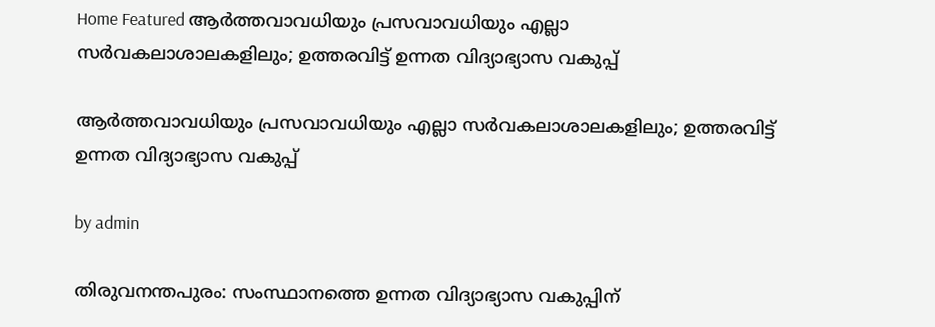Home Featured ആർത്തവാവധിയും പ്രസവാവധിയും എല്ലാ സർവകലാശാലകളിലും; ഉത്തരവിട്ട് ഉന്നത വിദ്യാഭ്യാസ വകുപ്പ്

ആർത്തവാവധിയും പ്രസവാവധിയും എല്ലാ സർവകലാശാലകളിലും; ഉത്തരവിട്ട് ഉന്നത വിദ്യാഭ്യാസ വകുപ്പ്

by admin

തിരുവനന്തപുരം: സംസ്ഥാനത്തെ ഉന്നത വിദ്യാഭ്യാസ വകുപ്പിന്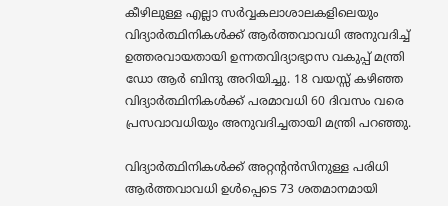കീഴിലുള്ള എല്ലാ സർവ്വകലാശാലകളിലെയും വിദ്യാർത്ഥിനികൾക്ക് ആർത്തവാവധി അനുവദിച്ച് ഉത്തരവായതായി ഉന്നതവിദ്യാഭ്യാസ വകുപ്പ് മന്ത്രി ഡോ ആർ ബിന്ദു അറിയിച്ചു. 18 വയസ്സ് കഴിഞ്ഞ വിദ്യാർത്ഥിനികൾക്ക് പരമാവധി 60 ദിവസം വരെ പ്രസവാവധിയും അനുവദിച്ചതായി മന്ത്രി പറഞ്ഞു.

വിദ്യാർത്ഥിനികൾക്ക് അറ്റന്റൻസിനുള്ള പരിധി ആർത്തവാവധി ഉൾപ്പെടെ 73 ശതമാനമായി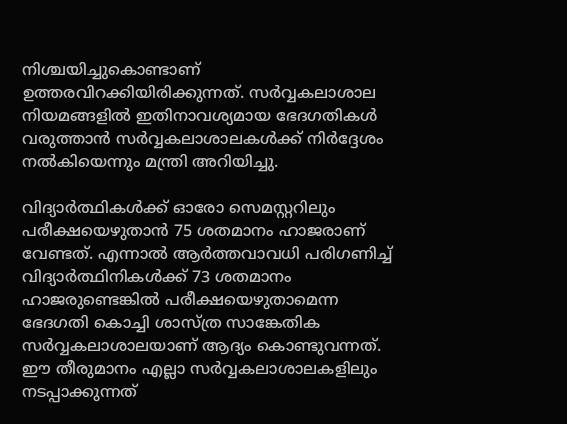നിശ്ചയിച്ചുകൊണ്ടാണ് ഉത്തരവിറക്കിയിരിക്കുന്നത്. സർവ്വകലാശാല നിയമങ്ങളിൽ ഇതിനാവശ്യമായ ഭേദഗതികൾ വരുത്താൻ സർവ്വകലാശാലകൾക്ക് നിർദ്ദേശം നൽകിയെന്നും മന്ത്രി അറിയിച്ചു.

വിദ്യാർത്ഥികൾക്ക് ഓരോ സെമസ്റ്ററിലും പരീക്ഷയെഴുതാൻ 75 ശതമാനം ഹാജരാണ് വേണ്ടത്. എന്നാൽ ആർത്തവാവധി പരിഗണിച്ച് വിദ്യാർത്ഥിനികൾക്ക് 73 ശതമാനം ഹാജരുണ്ടെങ്കിൽ പരീക്ഷയെഴുതാമെന്ന ഭേദഗതി കൊച്ചി ശാസ്ത്ര സാങ്കേതിക സർവ്വകലാശാലയാണ് ആദ്യം കൊണ്ടുവന്നത്. ഈ തീരുമാനം എല്ലാ സർവ്വകലാശാലകളിലും നടപ്പാക്കുന്നത്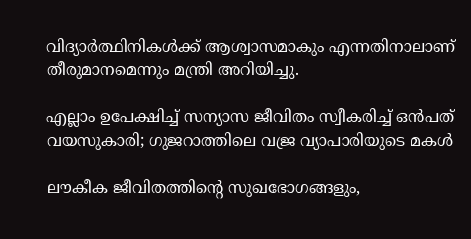വിദ്യാർത്ഥിനികൾക്ക് ആശ്വാസമാകും എന്നതിനാലാണ് തീരുമാനമെന്നും മന്ത്രി അറിയിച്ചു.

എല്ലാം ഉപേക്ഷിച്ച്‌ സന്യാസ ജീവിതം സ്വീകരിച്ച്‌ ഒന്‍പത് വയസുകാരി; ഗുജറാത്തിലെ വജ്ര വ്യാപാരിയുടെ മകള്‍

ലൗകീക ജീവിതത്തിന്റെ സുഖഭോഗങ്ങളും,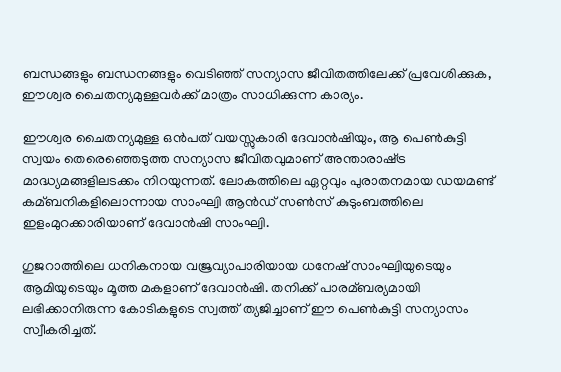ബന്ധങ്ങളും ബന്ധനങ്ങളും വെടിഞ്ഞ് സന്യാസ ജീവിതത്തിലേക്ക് പ്രവേശിക്കുക, ഈശ്വര ചൈതന്യമുള്ളവര്‍ക്ക് മാത്രം സാധിക്കുന്ന കാര്യം.

ഈശ്വര ചൈതന്യമുള്ള ഒന്‍പത് വയസ്സുകാരി ദേവാന്‍ഷിയും, ആ പെണ്‍കുട്ടി സ്വയം തെരെഞ്ഞെടുത്ത സന്യാസ ജീവിതവുമാണ് അന്താരാഷ്‌ട്ര മാദ്ധ്യമങ്ങളിലടക്കം നിറയുന്നത്. ലോകത്തിലെ ഏറ്റവും പുരാതനമായ ഡയമണ്ട് കമ്ബനികളിലൊന്നായ സാംഘ്വി ആന്‍ഡ് സണ്‍സ് കുടുംബത്തിലെ ഇളംമുറക്കാരിയാണ് ദേവാന്‍ഷി സാംഘ്വി.

ഗുജറാത്തിലെ ധനികനായ വജ്രവ്യാപാരിയായ ധനേഷ് സാംഘ്വിയുടെയും ആമിയുടെയും മൂത്ത മകളാണ് ദേവാന്‍ഷി. തനിക്ക് പാരമ്ബര്യമായി ലഭിക്കാനിരുന്ന കോടികളുടെ സ്വത്ത് ത്യജിച്ചാണ് ഈ പെണ്‍കുട്ടി സന്യാസം സ്വീകരിച്ചത്.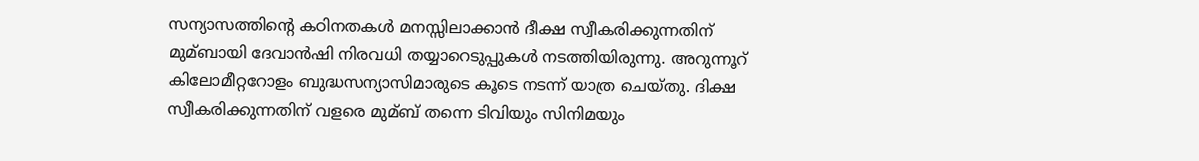സന്യാസത്തിന്റെ കഠിനതകള്‍ മനസ്സിലാക്കാന്‍ ദീക്ഷ സ്വീകരിക്കുന്നതിന് മുമ്ബായി ദേവാന്‍ഷി നിരവധി തയ്യാറെടുപ്പുകള്‍ നടത്തിയിരുന്നു. അറുന്നൂറ് കിലോമീറ്ററോളം ബുദ്ധസന്യാസിമാരുടെ കൂടെ നടന്ന് യാത്ര ചെയ്തു. ദിക്ഷ സ്വീകരിക്കുന്നതിന് വളരെ മുമ്ബ് തന്നെ ടിവിയും സിനിമയും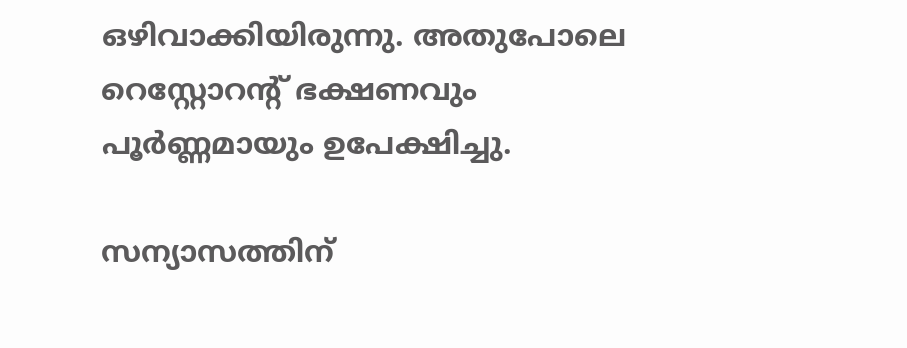ഒഴിവാക്കിയിരുന്നു. അതുപോലെ റെസ്റ്റോറന്റ് ഭക്ഷണവും പൂര്‍ണ്ണമായും ഉപേക്ഷിച്ചു.

സന്യാസത്തിന്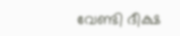വേണ്ടി ദീക്ഷ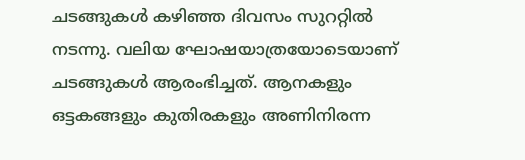ചടങ്ങുകള്‍ കഴിഞ്ഞ ദിവസം സുററ്റില്‍ നടന്നു. വലിയ ഘോഷയാത്രയോടെയാണ് ചടങ്ങുകള്‍ ആരംഭിച്ചത്. ആനകളും ഒട്ടകങ്ങളും കുതിരകളും അണിനിരന്ന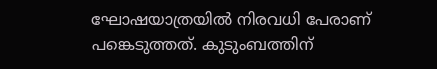ഘോഷയാത്രയില്‍ നിരവധി പേരാണ് പങ്കെടുത്തത്. കുടുംബത്തിന്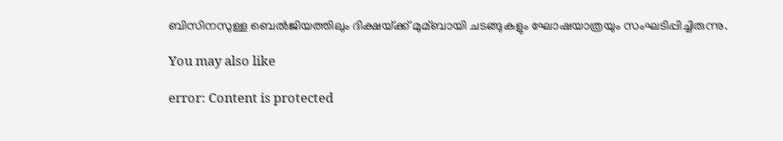ബിസിനസുള്ള ബെല്‍ജിയത്തിലും ദിക്ഷയ്‌ക്ക് മുമ്ബായി ചടങ്ങുകളും ഘോഷയാത്രയും സംഘടിപ്പിച്ചിരുന്നു.

You may also like

error: Content is protected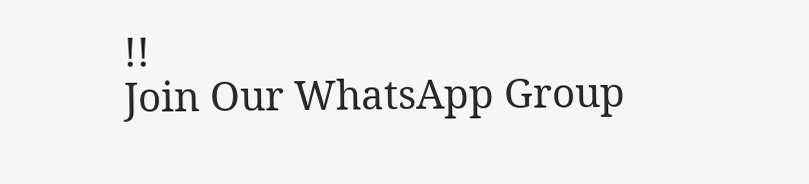!!
Join Our WhatsApp Group